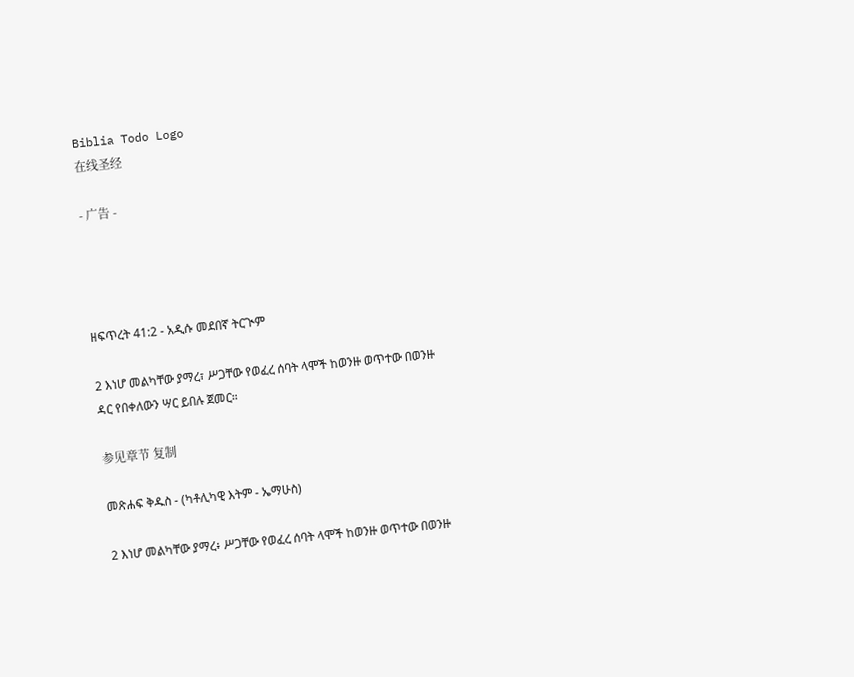Biblia Todo Logo
在线圣经

- 广告 -




ዘፍጥረት 41:2 - አዲሱ መደበኛ ትርጒም

2 እነሆ መልካቸው ያማረ፣ ሥጋቸው የወፈረ ሰባት ላሞች ከወንዙ ወጥተው በወንዙ ዳር የበቀለውን ሣር ይበሉ ጀመር።

参见章节 复制

መጽሐፍ ቅዱስ - (ካቶሊካዊ እትም - ኤማሁስ)

2 እነሆ መልካቸው ያማረ፥ ሥጋቸው የወፈረ ሰባት ላሞች ከወንዙ ወጥተው በወንዙ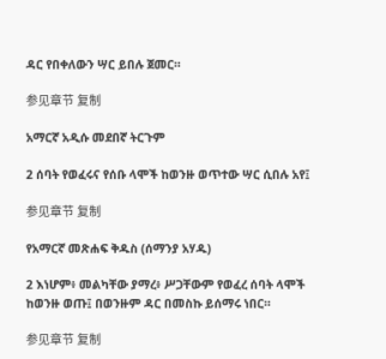ዳር የበቀለውን ሣር ይበሉ ጀመር።

参见章节 复制

አማርኛ አዲሱ መደበኛ ትርጉም

2 ሰባት የወፈሩና የሰቡ ላሞች ከወንዙ ወጥተው ሣር ሲበሉ አየ፤

参见章节 复制

የአማርኛ መጽሐፍ ቅዱስ (ሰማንያ አሃዱ)

2 እነሆም፥ መልካቸው ያማረ፥ ሥጋቸውም የወፈረ ሰባት ላሞች ከወንዙ ወጡ፤ በወንዙም ዳር በመስኩ ይሰማሩ ነበር።

参见章节 复制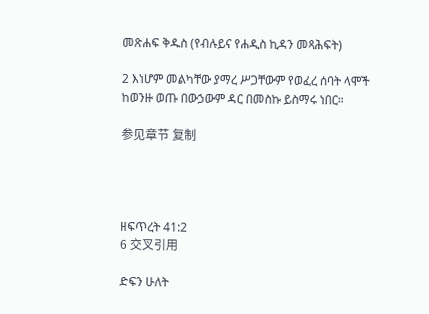መጽሐፍ ቅዱስ (የብሉይና የሐዲስ ኪዳን መጻሕፍት)

2 እነሆም መልካቸው ያማረ ሥጋቸውም የወፈረ ሰባት ላሞች ከወንዙ ወጡ በውኃውም ዳር በመስኩ ይስማሩ ነበር።

参见章节 复制




ዘፍጥረት 41:2
6 交叉引用

ድፍን ሁለት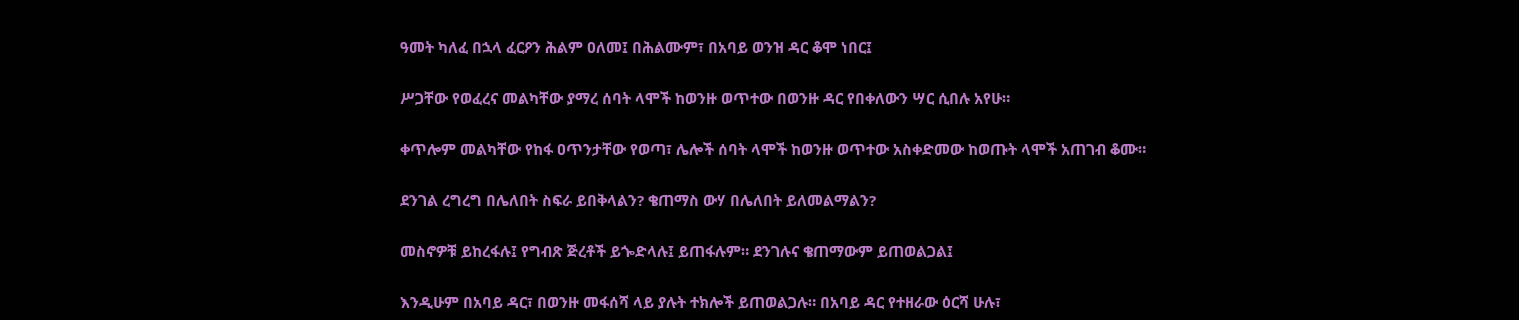ዓመት ካለፈ በኋላ ፈርዖን ሕልም ዐለመ፤ በሕልሙም፣ በአባይ ወንዝ ዳር ቆሞ ነበር፤


ሥጋቸው የወፈረና መልካቸው ያማረ ሰባት ላሞች ከወንዙ ወጥተው በወንዙ ዳር የበቀለውን ሣር ሲበሉ አየሁ።


ቀጥሎም መልካቸው የከፋ ዐጥንታቸው የወጣ፣ ሌሎች ሰባት ላሞች ከወንዙ ወጥተው አስቀድመው ከወጡት ላሞች አጠገብ ቆሙ።


ደንገል ረግረግ በሌለበት ስፍራ ይበቅላልን? ቄጠማስ ውሃ በሌለበት ይለመልማልን?


መስኖዎቹ ይከረፋሉ፤ የግብጽ ጅረቶች ይጐድላሉ፤ ይጠፋሉም። ደንገሉና ቄጠማውም ይጠወልጋል፤


እንዲሁም በአባይ ዳር፣ በወንዙ መፋሰሻ ላይ ያሉት ተክሎች ይጠወልጋሉ። በአባይ ዳር የተዘራው ዕርሻ ሁሉ፣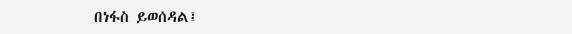በነፋስ ይወሰዳል፤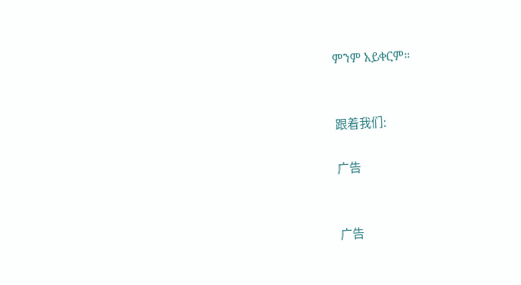ምንም አይቀርም።


跟着我们:

广告


广告